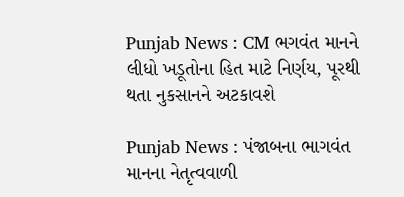Punjab News : CM ભગવંત માનને લીધો ખડૂતોના હિત માટે નિર્ણય, પૂરથી થતા નુકસાનને અટકાવશે

Punjab News : પંજાબના ભાગવંત માનના નેતૃત્વવાળી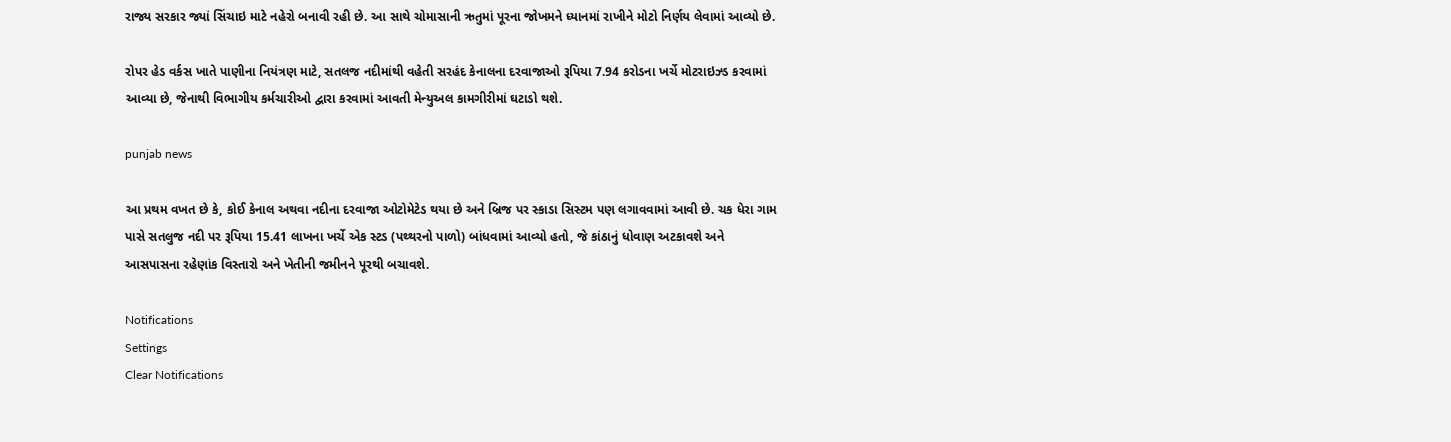રાજ્ય સરકાર જ્યાં સિંચાઇ માટે નહેરો બનાવી રહી છે. આ સાથે ચોમાસાની ઋતુમાં પૂરના જોખમને ધ્યાનમાં રાખીને મોટો નિર્ણય લેવામાં આવ્યો છે.

રોપર હેડ વર્કસ ખાતે પાણીના નિયંત્રણ માટે, સતલજ નદીમાંથી વહેતી સરહંદ કેનાલના દરવાજાઓ રૂપિયા 7.94 કરોડના ખર્ચે મોટરાઇઝ્ડ કરવામાં આવ્યા છે, જેનાથી વિભાગીય કર્મચારીઓ દ્વારા કરવામાં આવતી મેન્યુઅલ કામગીરીમાં ઘટાડો થશે.

punjab news

આ પ્રથમ વખત છે કે, કોઈ કેનાલ અથવા નદીના દરવાજા ઓટોમેટેડ થયા છે અને બ્રિજ પર સ્કાડા સિસ્ટમ પણ લગાવવામાં આવી છે. ચક ધેરા ગામ પાસે સતલુજ નદી પર રૂપિયા 15.41 લાખના ખર્ચે એક સ્ટડ (પથ્થરનો પાળો) બાંધવામાં આવ્યો હતો, જે કાંઠાનું ધોવાણ અટકાવશે અને આસપાસના રહેણાંક વિસ્તારો અને ખેતીની જમીનને પૂરથી બચાવશે.

Notifications
Settings
Clear Notifications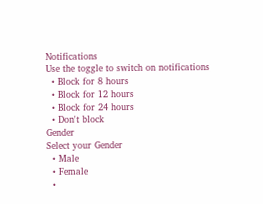Notifications
Use the toggle to switch on notifications
  • Block for 8 hours
  • Block for 12 hours
  • Block for 24 hours
  • Don't block
Gender
Select your Gender
  • Male
  • Female
  •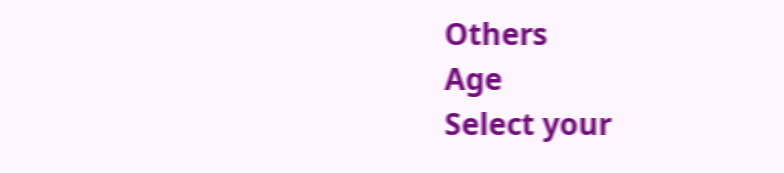Others
Age
Select your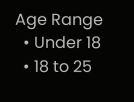Age Range
  • Under 18
  • 18 to 25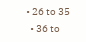• 26 to 35
  • 36 to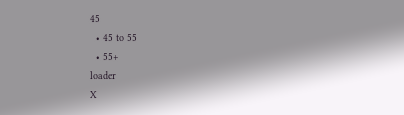45
  • 45 to 55
  • 55+
loader
X